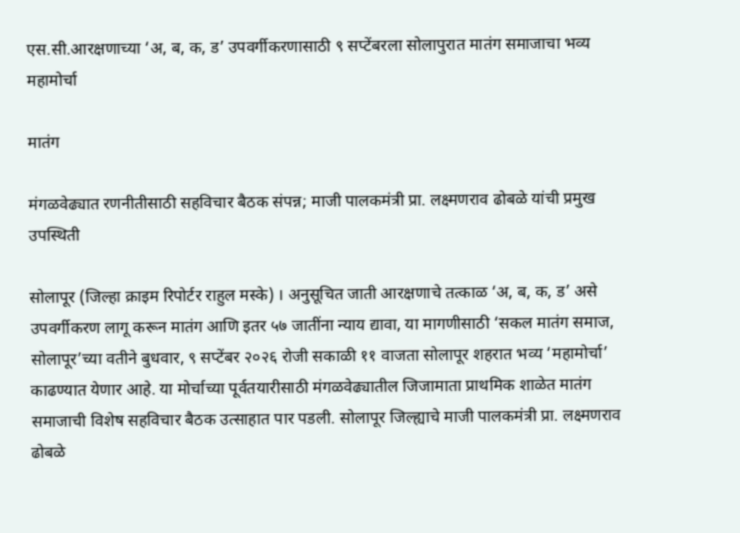एस.सी.आरक्षणाच्या ‘अ, ब, क, ड’ उपवर्गीकरणासाठी ९ सप्टेंबरला सोलापुरात मातंग समाजाचा भव्य महामोर्चा

मातंग

मंगळवेढ्यात रणनीतीसाठी सहविचार बैठक संपन्न; माजी पालकमंत्री प्रा. लक्ष्मणराव ढोबळे यांची प्रमुख उपस्थिती

सोलापूर (जिल्हा क्राइम रिपोर्टर राहुल मस्के) । अनुसूचित जाती आरक्षणाचे तत्काळ ‘अ, ब, क, ड’ असे उपवर्गीकरण लागू करून मातंग आणि इतर ५७ जातींना न्याय द्यावा, या मागणीसाठी ‘सकल मातंग समाज, सोलापूर’च्या वतीने बुधवार, ९ सप्टेंबर २०२६ रोजी सकाळी ११ वाजता सोलापूर शहरात भव्य ‘महामोर्चा’ काढण्यात येणार आहे. या मोर्चाच्या पूर्वतयारीसाठी मंगळवेढ्यातील जिजामाता प्राथमिक शाळेत मातंग समाजाची विशेष सहविचार बैठक उत्साहात पार पडली. सोलापूर जिल्ह्याचे माजी पालकमंत्री प्रा. लक्ष्मणराव ढोबळे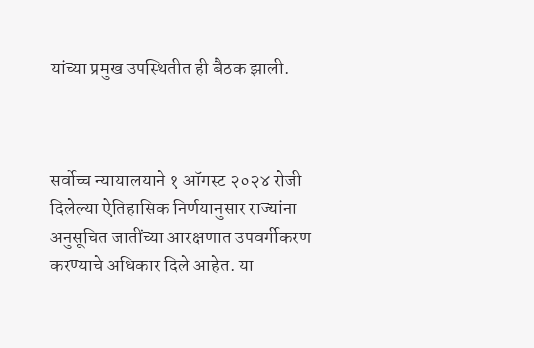यांच्या प्रमुख उपस्थितीत ही बैठक झाली.



सर्वोच्च न्यायालयाने १ ऑगस्ट २०२४ रोजी दिलेल्या ऐतिहासिक निर्णयानुसार राज्यांना अनुसूचित जातींच्या आरक्षणात उपवर्गीकरण करण्याचे अधिकार दिले आहेत. या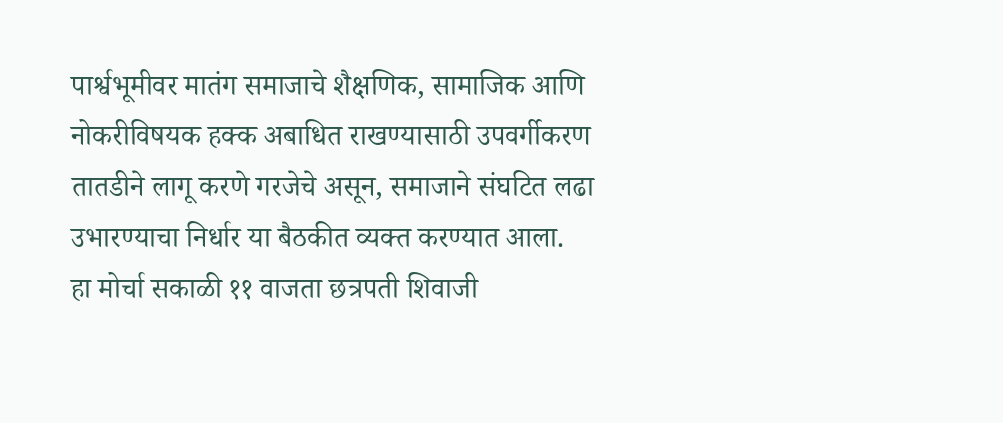पार्श्वभूमीवर मातंग समाजाचे शैक्षणिक, सामाजिक आणि नोकरीविषयक हक्क अबाधित राखण्यासाठी उपवर्गीकरण तातडीने लागू करणे गरजेचे असून, समाजाने संघटित लढा उभारण्याचा निर्धार या बैठकीत व्यक्त करण्यात आला.
हा मोर्चा सकाळी ११ वाजता छत्रपती शिवाजी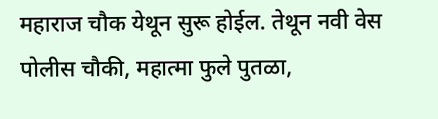महाराज चौक येथून सुरू होईल. तेथून नवी वेस पोलीस चौकी, महात्मा फुले पुतळा,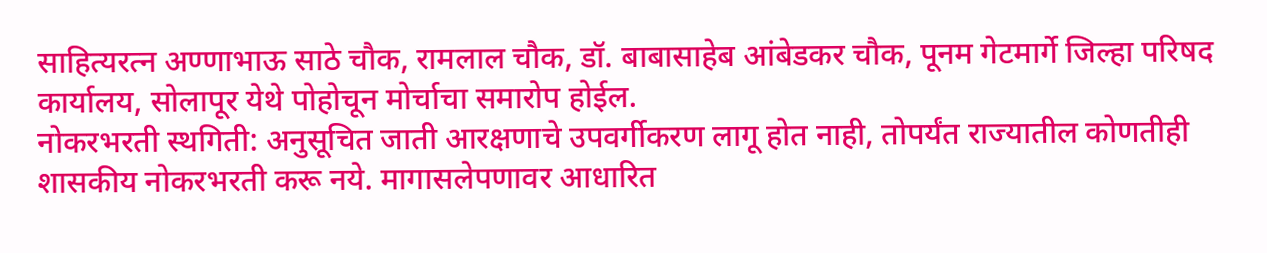साहित्यरत्न अण्णाभाऊ साठे चौक, रामलाल चौक, डॉ. बाबासाहेब आंबेडकर चौक, पूनम गेटमार्गे जिल्हा परिषद कार्यालय, सोलापूर येथे पोहोचून मोर्चाचा समारोप होईल.
नोकरभरती स्थगिती: अनुसूचित जाती आरक्षणाचे उपवर्गीकरण लागू होत नाही, तोपर्यंत राज्यातील कोणतीही शासकीय नोकरभरती करू नये. मागासलेपणावर आधारित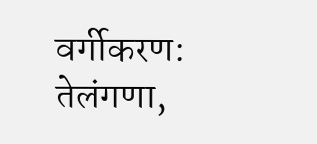वर्गीकरण: तेलंगणा,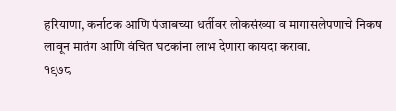हरियाणा, कर्नाटक आणि पंजाबच्या धर्तीवर लोकसंख्या व मागासलेपणाचे निकष लावून मातंग आणि वंचित घटकांना लाभ देणारा कायदा करावा.
१९७८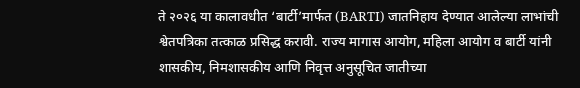ते २०२६ या कालावधीत ‘बार्टी’मार्फत (BARTI) जातनिहाय देण्यात आलेल्या लाभांची श्वेतपत्रिका तत्काळ प्रसिद्ध करावी. राज्य मागास आयोग, महिला आयोग व बार्टी यांनी शासकीय, निमशासकीय आणि निवृत्त अनुसूचित जातीच्या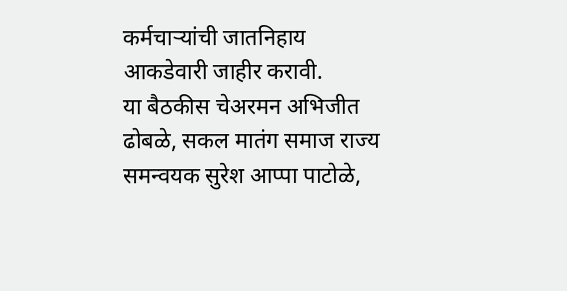कर्मचाऱ्यांची जातनिहाय आकडेवारी जाहीर करावी.
या बैठकीस चेअरमन अभिजीत ढोबळे, सकल मातंग समाज राज्य समन्वयक सुरेश आप्पा पाटोळे,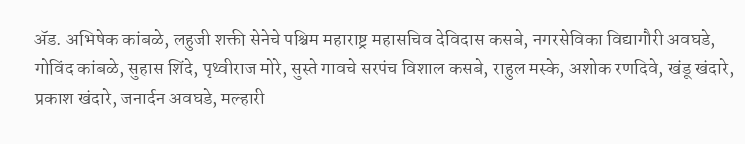ॲड. अभिषेक कांबळे, लहुजी शक्ती सेनेचे पश्चिम महाराष्ट्र महासचिव देविदास कसबे, नगरसेविका विद्यागौरी अवघडे, गोविंद कांबळे, सुहास शिंदे, पृथ्वीराज मोरे, सुस्ते गावचे सरपंच विशाल कसबे, राहुल मस्के, अशोक रणदिवे, खंडू खंदारे, प्रकाश खंदारे, जनार्दन अवघडे, मल्हारी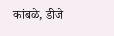कांबळे, डीजे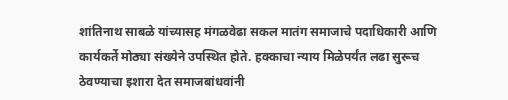शांतिनाथ साबळे यांच्यासह मंगळवेढा सकल मातंग समाजाचे पदाधिकारी आणि कार्यकर्ते मोठ्या संख्येने उपस्थित होते. हक्काचा न्याय मिळेपर्यंत लढा सुरूच ठेवण्याचा इशारा देत समाजबांधवांनी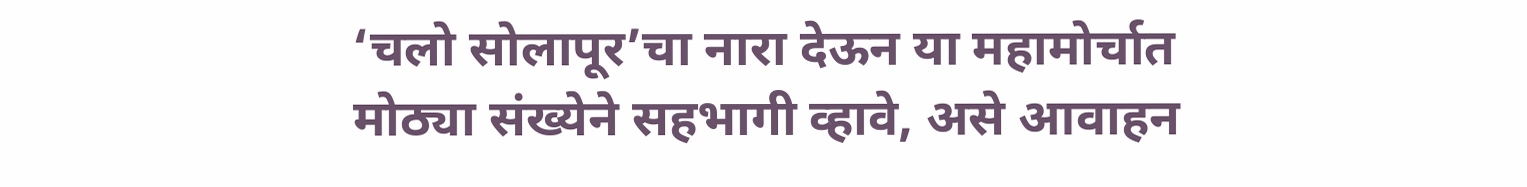‘चलो सोलापूर’चा नारा देऊन या महामोर्चात मोठ्या संख्येने सहभागी व्हावे, असे आवाहन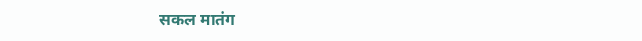सकल मातंग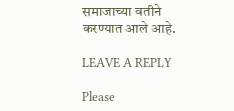समाजाच्या वतीने करण्यात आले आहे.

LEAVE A REPLY

Please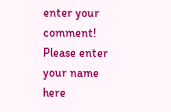enter your comment!
Please enter your name here